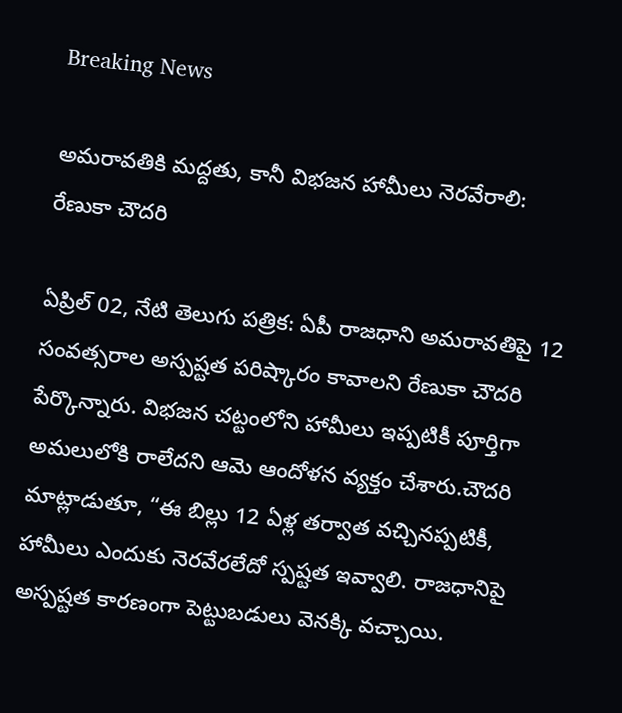Breaking News

అమరావతికి మద్దతు, కానీ విభజన హామీలు నెరవేరాలి: రేణుకా చౌదరి

ఏప్రిల్ 02, నేటి తెలుగు పత్రిక: ఏపీ రాజధాని అమరావతిపై 12 సంవత్సరాల అస్పష్టత పరిష్కారం కావాలని రేణుకా చౌదరి పేర్కొన్నారు. విభజన చట్టంలోని హామీలు ఇప్పటికీ పూర్తిగా అమలులోకి రాలేదని ఆమె ఆందోళన వ్యక్తం చేశారు.చౌదరి మాట్లాడుతూ, “ఈ బిల్లు 12 ఏళ్ల తర్వాత వచ్చినప్పటికీ, హామీలు ఎందుకు నెరవేరలేదో స్పష్టత ఇవ్వాలి. రాజధానిపై అస్పష్టత కారణంగా పెట్టుబడులు వెనక్కి వచ్చాయి.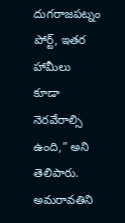దుగరాజపట్నం పోర్ట్, ఇతర హామీలు కూడా నెరవేరాల్సి ఉంది,” అని తెలిపారు. అమరావతిని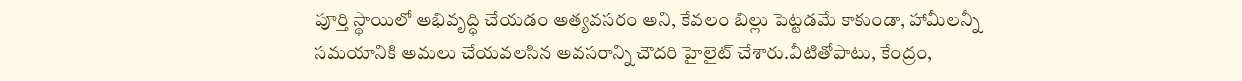పూర్తి స్థాయిలో అభివృద్ధి చేయడం అత్యవసరం అని, కేవలం బిల్లు పెట్టడమే కాకుండా, హామీలన్నీ సమయానికి అమలు చేయవలసిన అవసరాన్ని చౌదరి హైలైట్ చేశారు.వీటితోపాటు, కేంద్రం,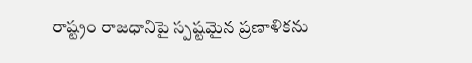రాష్ట్రం రాజధానిపై స్పష్టమైన ప్రణాళికను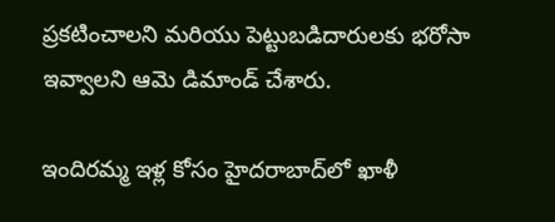ప్రకటించాలని మరియు పెట్టుబడిదారులకు భరోసా ఇవ్వాలని ఆమె డిమాండ్ చేశారు.

ఇందిరమ్మ ఇళ్ల కోసం హైదరాబాద్‌లో ఖాళీ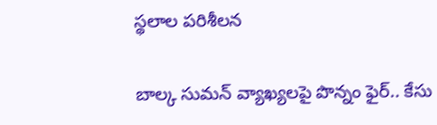స్థలాల పరిశీలన

బాల్క సుమన్ వ్యాఖ్యలపై పొన్నం ఫైర్.. కేసు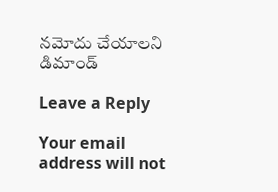నమోదు చేయాలని డిమాండ్

Leave a Reply

Your email address will not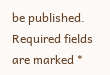be published. Required fields are marked *